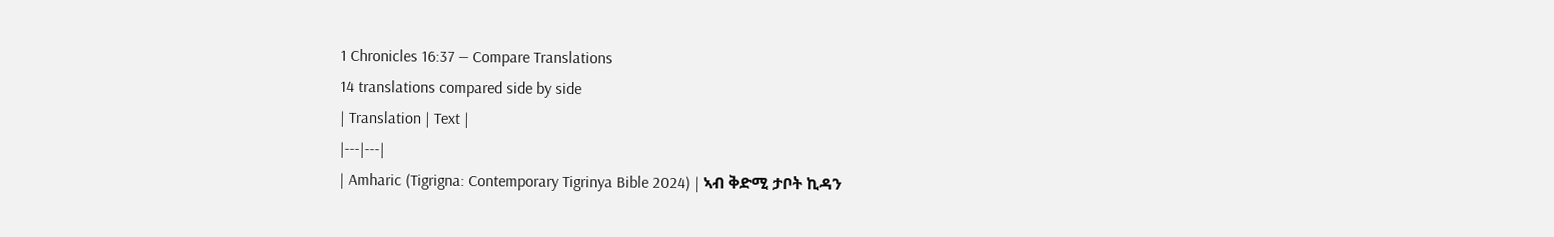1 Chronicles 16:37 — Compare Translations
14 translations compared side by side
| Translation | Text |
|---|---|
| Amharic (Tigrigna: Contemporary Tigrinya Bible 2024) | ኣብ ቅድሚ ታቦት ኪዳን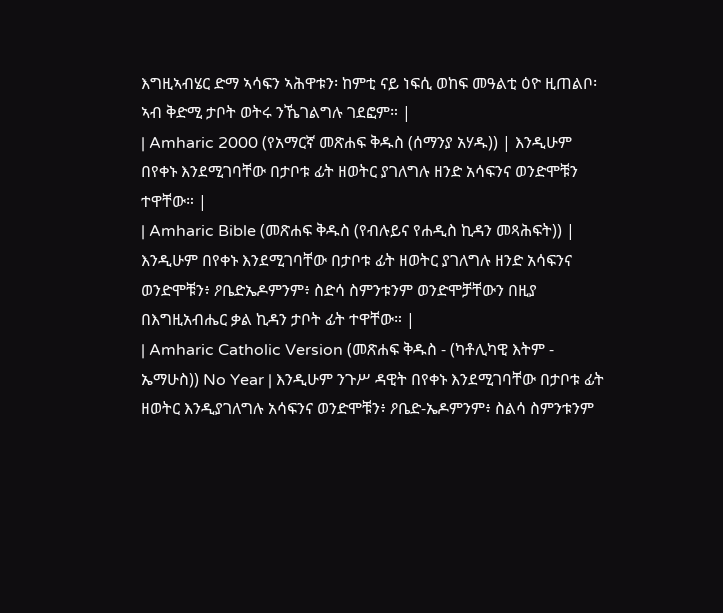እግዚኣብሄር ድማ ኣሳፍን ኣሕዋቱን፡ ከምቲ ናይ ነፍሲ ወከፍ መዓልቲ ዕዮ ዚጠልቦ፡ ኣብ ቅድሚ ታቦት ወትሩ ንኼገልግሉ ገደፎም። |
| Amharic 2000 (የአማርኛ መጽሐፍ ቅዱስ (ሰማንያ አሃዱ)) | እንዲሁም በየቀኑ እንደሚገባቸው በታቦቱ ፊት ዘወትር ያገለግሉ ዘንድ አሳፍንና ወንድሞቹን ተዋቸው። |
| Amharic Bible (መጽሐፍ ቅዱስ (የብሉይና የሐዲስ ኪዳን መጻሕፍት)) | እንዲሁም በየቀኑ እንደሚገባቸው በታቦቱ ፊት ዘወትር ያገለግሉ ዘንድ አሳፍንና ወንድሞቹን፥ ዖቤድኤዶምንም፥ ስድሳ ስምንቱንም ወንድሞቻቸውን በዚያ በእግዚአብሔር ቃል ኪዳን ታቦት ፊት ተዋቸው። |
| Amharic Catholic Version (መጽሐፍ ቅዱስ - (ካቶሊካዊ እትም - ኤማሁስ)) No Year | እንዲሁም ንጉሥ ዳዊት በየቀኑ እንደሚገባቸው በታቦቱ ፊት ዘወትር እንዲያገለግሉ አሳፍንና ወንድሞቹን፥ ዖቤድ-ኤዶምንም፥ ስልሳ ስምንቱንም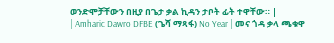ወንድሞቻቸውን በዚያ በጌታ ቃል ኪዳን ታቦት ፊት ተዋቸው። |
| Amharic Dawro DFBE (ጌሻ ማጻፋ) No Year | መና ጎዳ ቃላ ጫቁዋ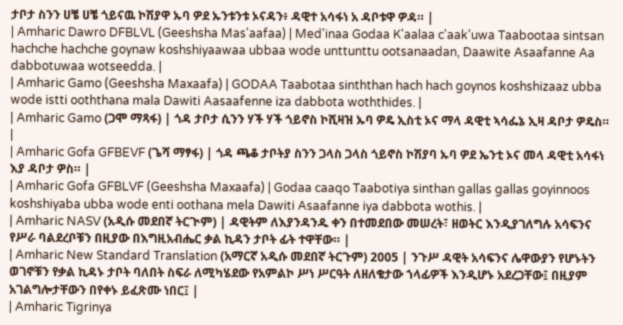ታቦታ ስንን ሀቼ ሀቼ ጎይናዉ ኮሽያዋ ኡባ ዎደ ኡንቱንቱ ኦናዳን፥ ዳዊተ አሳፋነ አ ዳቦቱዋ ዎዳ። |
| Amharic Dawro DFBLVL (Geeshsha Mas'aafaa) | Med'inaa Godaa K'aalaa c'aak'uwa Taabootaa sintsan hachche hachche goynaw koshshiyaawaa ubbaa wode unttunttu ootsanaadan, Daawite Asaafanne Aa dabbotuwaa wotseedda. |
| Amharic Gamo (Geeshsha Maxaafa) | GODAA Taabotaa sinththan hach hach goynos koshshizaaz ubba wode istti ooththana mala Dawiti Aasaafenne iza dabbota woththides. |
| Amharic Gamo (ጋሞ ማጻፋ) | ጎዳ ታቦታ ሲንን ሃች ሃች ጎይኖስ ኮሺዛዝ ኡባ ዎዴ ኢስቲ ኦና ማላ ዳዊቲ ኣሳፌኔ ኢዛ ዳቦታ ዎዴስ። |
| Amharic Gofa GFBEVF (ጌሻ ማፃፋ) | ጎዳ ጫቆ ታቦትያ ስንን ጋላስ ጋላስ ጎይኖስ ኮሽያባ ኡባ ዎደ ኤንቲ ኦና መላ ዳዊቲ አሳፋነ እያ ዳቦታ ዎስ። |
| Amharic Gofa GFBLVF (Geeshsha Maxaafa) | Godaa caaqo Taabotiya sinthan gallas gallas goyinnoos koshshiyaba ubba wode enti oothana mela Dawiti Asaafanne iya dabbota wothis. |
| Amharic NASV (አዲሱ መደበኛ ትርጒም) | ዳዊትም ለእያንዳንዱ ቀን በተመደበው መሠረት፣ ዘወትር እንዲያገለግሉ አሳፍንና የሥራ ባልደረቦቹን በዚያው በእግዚአብሔር ቃል ኪዳን ታቦት ፊት ተዋቸው። |
| Amharic New Standard Translation (አማርኛ አዲሱ መደበኛ ትርጉም) 2005 | ንጉሥ ዳዊት አሳፍንና ሌዋውያን የሆኑትን ወገኖቹን የቃል ኪዳኑ ታቦት ባለበት ስፍራ ለሚካሄደው የአምልኮ ሥነ ሥርዓት ለዘለቄታው ኀላፊዎች እንዲሆኑ አደረጋቸው፤ በዚያም አገልግሎታቸውን በየቀኑ ይፈጽሙ ነበር፤ |
| Amharic Tigrinya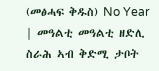(መፅሓፍ ቅዱስ) No Year | መዓልቲ መዓልቲ ዘድሊ ስራሕ ኣብ ቅድሚ ታቦት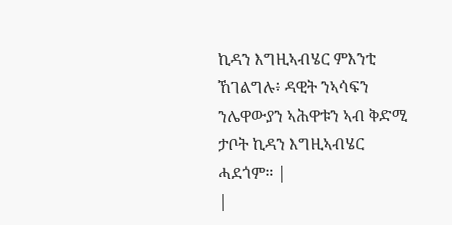ኪዳን እግዚኣብሄር ምእንቲ ኸገልግሉ፥ ዳዊት ንኣሳፍን ንሌዋውያን ኣሕዋቱን ኣብ ቅድሚ ታቦት ኪዳን እግዚኣብሄር ሓደጎም። |
|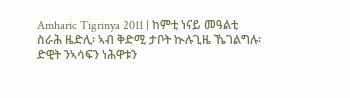Amharic Tigrinya 2011 | ከምቲ ነናይ መዓልቲ ስራሕ ዜድሊ፡ ኣብ ቅድሚ ታቦት ኲሉጊዜ ኼገልግሉ፡ ድዊት ንኣሳፍን ነሕዋቱን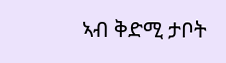ኣብ ቅድሚ ታቦት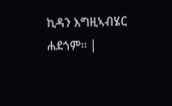ኪዳን እግዚኣብሄር ሐደጎም። |